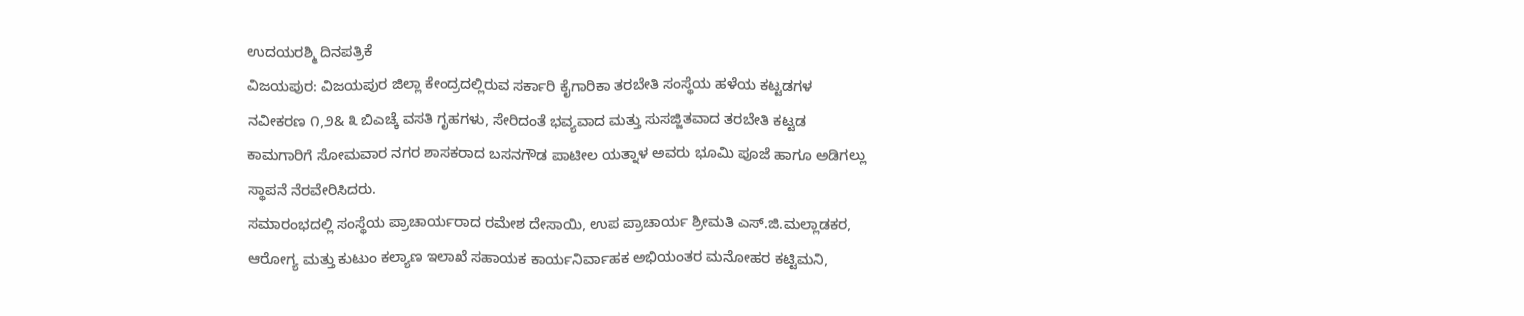ಉದಯರಶ್ಮಿ ದಿನಪತ್ರಿಕೆ
ವಿಜಯಪುರ: ವಿಜಯಪುರ ಜಿಲ್ಲಾ ಕೇಂದ್ರದಲ್ಲಿರುವ ಸರ್ಕಾರಿ ಕೈಗಾರಿಕಾ ತರಬೇತಿ ಸಂಸ್ಥೆಯ ಹಳೆಯ ಕಟ್ಟಡಗಳ ನವೀಕರಣ ೧,೨& ೩ ಬಿಎಚ್ಕೆ ವಸತಿ ಗೃಹಗಳು, ಸೇರಿದಂತೆ ಭವ್ಯವಾದ ಮತ್ತು ಸುಸಜ್ಜಿತವಾದ ತರಬೇತಿ ಕಟ್ಟಡ ಕಾಮಗಾರಿಗೆ ಸೋಮವಾರ ನಗರ ಶಾಸಕರಾದ ಬಸನಗೌಡ ಪಾಟೀಲ ಯತ್ನಾಳ ಅವರು ಭೂಮಿ ಪೂಜೆ ಹಾಗೂ ಅಡಿಗಲ್ಲು ಸ್ಥಾಪನೆ ನೆರವೇರಿಸಿದರು.
ಸಮಾರಂಭದಲ್ಲಿ ಸಂಸ್ಥೆಯ ಪ್ರಾಚಾರ್ಯರಾದ ರಮೇಶ ದೇಸಾಯಿ, ಉಪ ಪ್ರಾಚಾರ್ಯ ಶ್ರೀಮತಿ ಎಸ್.ಜಿ.ಮಲ್ಲಾಡಕರ, ಆರೋಗ್ಯ ಮತ್ತು ಕುಟುಂ ಕಲ್ಯಾಣ ಇಲಾಖೆ ಸಹಾಯಕ ಕಾರ್ಯನಿರ್ವಾಹಕ ಅಭಿಯಂತರ ಮನೋಹರ ಕಟ್ಟಿಮನಿ,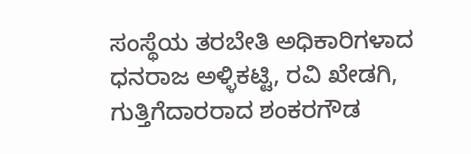ಸಂಸ್ಥೆಯ ತರಬೇತಿ ಅಧಿಕಾರಿಗಳಾದ ಧನರಾಜ ಅಳ್ಳಿಕಟ್ಟಿ, ರವಿ ಖೇಡಗಿ, ಗುತ್ತಿಗೆದಾರರಾದ ಶಂಕರಗೌಡ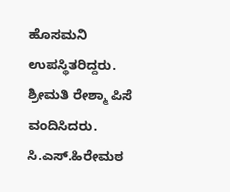ಹೊಸಮನಿ ಉಪಸ್ಥಿತರಿದ್ದರು. ಶ್ರೀಮತಿ ರೇಶ್ಮಾ ಪಿಸೆ ವಂದಿಸಿದರು. ಸಿ.ಎಸ್.ಹಿರೇಮಠ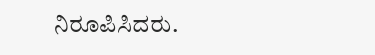ನಿರೂಪಿಸಿದರು.